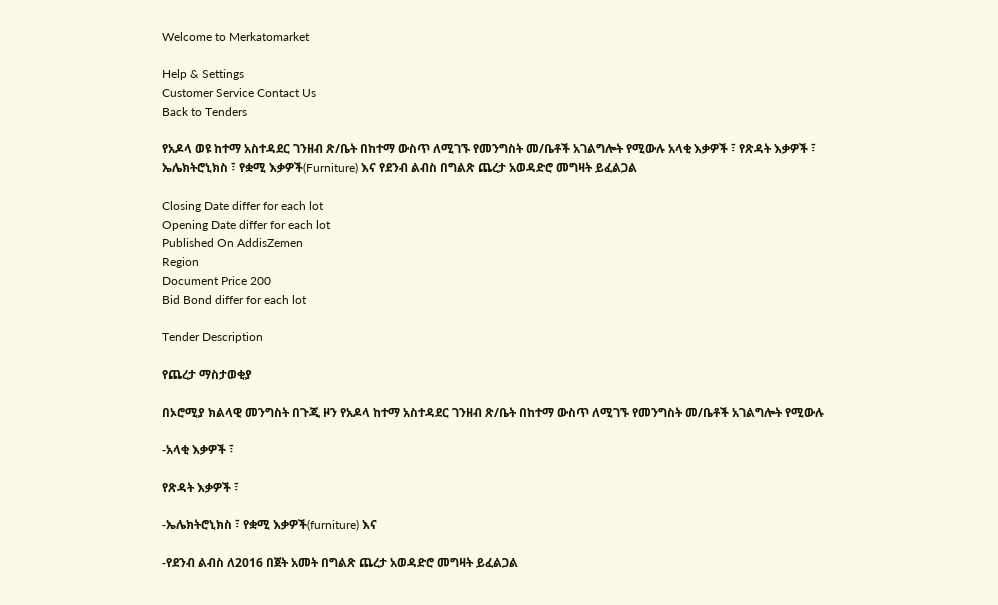Welcome to Merkatomarket

Help & Settings
Customer Service Contact Us
Back to Tenders

የአዶላ ወዩ ከተማ አስተዳደር ገንዘብ ጽ/ቤት በከተማ ውስጥ ለሚገኙ የመንግስት መ/ቤቶች አገልግሎት የሚውሉ አላቂ እቃዎች ፣ የጽዳት እቃዎች ፣ ኤሌክትሮኒክስ ፣ የቋሚ እቃዎች(Furniture) እና የደንብ ልብስ በግልጽ ጨረታ አወዳድሮ መግዛት ይፈልጋል

Closing Date differ for each lot
Opening Date differ for each lot
Published On AddisZemen
Region
Document Price 200
Bid Bond differ for each lot

Tender Description

የጨረታ ማስታወቂያ

በኦሮሚያ ክልላዊ መንግስት በጉጂ ዞን የአዶላ ከተማ አስተዳደር ገንዘብ ጽ/ቤት በከተማ ውስጥ ለሚገኙ የመንግስት መ/ቤቶች አገልግሎት የሚውሉ

-አላቂ እቃዎች ፣

የጽዳት እቃዎች ፣

-ኤሌክትሮኒክስ ፣ የቋሚ እቃዎች(furniture) እና

-የደንብ ልብስ ለ2016 በጀት አመት በግልጽ ጨረታ አወዳድሮ መግዛት ይፈልጋል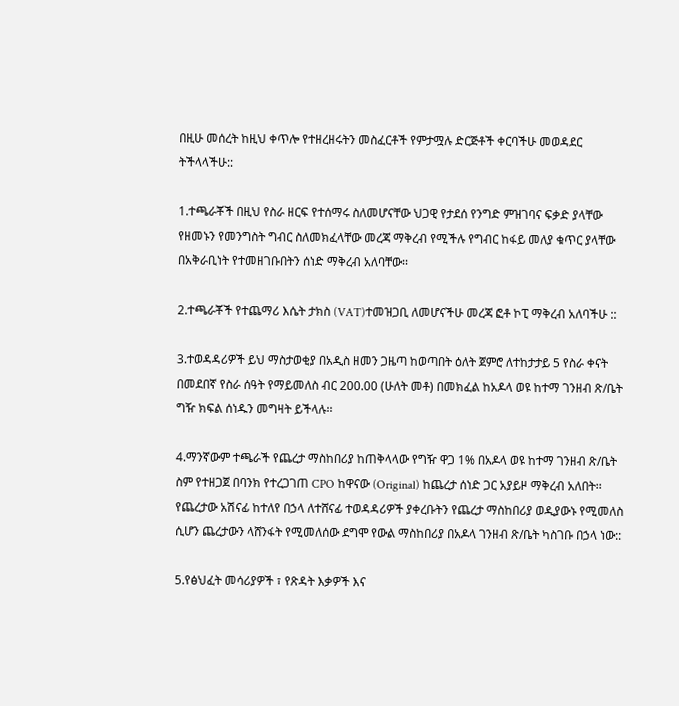በዚሁ መሰረት ከዚህ ቀጥሎ የተዘረዘሩትን መስፈርቶች የምታሟሉ ድርጅቶች ቀርባችሁ መወዳደር ትችላላችሁ::

1.ተጫራቾች በዚህ የስራ ዘርፍ የተሰማሩ ስለመሆናቸው ህጋዊ የታደሰ የንግድ ምዝገባና ፍቃድ ያላቸው የዘመኑን የመንግስት ግብር ስለመክፈላቸው መረጃ ማቅረብ የሚችሉ የግብር ከፋይ መለያ ቁጥር ያላቸው በአቅራቢነት የተመዘገቡበትን ሰነድ ማቅረብ አለባቸው፡፡

2.ተጫራቾች የተጨማሪ እሴት ታክስ (VAT)ተመዝጋቢ ለመሆናችሁ መረጃ ፎቶ ኮፒ ማቅረብ አለባችሁ ::

3.ተወዳዳሪዎች ይህ ማስታወቂያ በአዲስ ዘመን ጋዜጣ ከወጣበት ዕለት ጀምሮ ለተከታታይ 5 የስራ ቀናት በመደበኛ የስራ ሰዓት የማይመለስ ብር 200.00 (ሁለት መቶ) በመክፈል ከአዶላ ወዩ ከተማ ገንዘብ ጽ/ቤት ግዥ ክፍል ሰነዱን መግዛት ይችላሉ፡፡

4.ማንኛውም ተጫራች የጨረታ ማስከበሪያ ከጠቅላላው የግዥ ዋጋ 1% በአዶላ ወዩ ከተማ ገንዘብ ጽ/ቤት ስም የተዘጋጀ በባንክ የተረጋገጠ CPO ከዋናው (Original) ከጨረታ ሰነድ ጋር አያይዞ ማቅረብ አለበት፡፡ የጨረታው አሽናፊ ከተለየ በኃላ ለተሸናፊ ተወዳዳሪዎች ያቀረቡትን የጨረታ ማስከበሪያ ወዲያውኑ የሚመለስ ሲሆን ጨረታውን ላሸንፋት የሚመለሰው ደግሞ የውል ማስከበሪያ በአዶላ ገንዘብ ጽ/ቤት ካስገቡ በኃላ ነው::

5.የፅህፈት መሳሪያዎች ፣ የጽዳት እቃዎች እና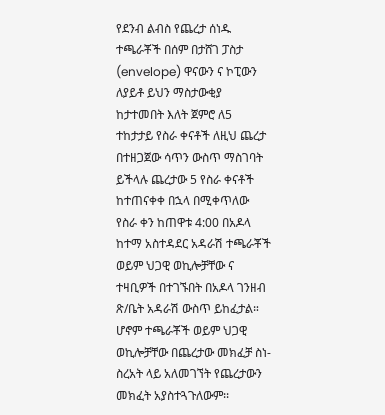የደንብ ልብስ የጨረታ ሰነዱ ተጫራቾች በሰም በታሸገ ፓስታ (envelope) ዋናውን ና ኮፒውን ለያይቶ ይህን ማስታውቂያ ከታተመበት እለት ጀምሮ ለ5 ተከታታይ የስራ ቀናቶች ለዚህ ጨረታ በተዘጋጀው ሳጥን ውስጥ ማስገባት ይችላሉ ጨረታው 5 የስራ ቀናቶች ከተጠናቀቀ በኋላ በሚቀጥለው የስራ ቀን ከጠዋቱ 4:00 በአዶላ ከተማ አስተዳደር አዳራሽ ተጫራቾች ወይም ህጋዊ ወኪሎቻቸው ና ተዛቢዎች በተገኙበት በአዶላ ገንዘብ ጽ/ቤት አዳራሽ ውስጥ ይከፈታል። ሆኖም ተጫራቾች ወይም ህጋዊ ወኪሎቻቸው በጨረታው መክፈቻ ስነ-ስረአት ላይ አለመገኘት የጨረታውን መክፈት አያስተጓጉለውም፡፡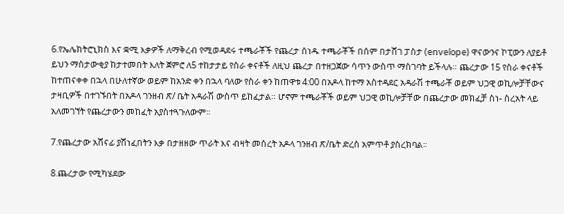6.የኤሌክትሮኒክስ እና ቋሚ እቃዎች ለማቅረብ የሚወዳደሩ ተጫራቾች የጨረታ ሰነዱ ተጫራቾች በሰም በታሸገ ፓስታ (envelope) ዋናውንና ኮፒውን ለያይቶ ይህን ማስታውቂያ ከታተመበት እለት ጀምሮ ለ5 ተከታታይ የስራ ቀናቶች ለዚህ ጨረታ በተዘጋጀው ሳጥን ውስጥ ማስገባት ይችላሉ። ጨረታው 15 የስራ ቀናቶች ከተጠናቀቀ በኋላ በሁለተኛው ወይም ከአንድ ቀን በኋላ ባለው የስራ ቀን ከጠዋቱ 4:00 በአዶላ ከተማ አስተዳደር አዳራሽ ተጫራቾ ወይም ህጋዊ ወኪሎቻቸውና ታዛቢዎች በተገኙበት በአዶላ ገንዘብ ጽ/ ቤት አዳራሽ ውስጥ ይከፈታል። ሆኖም ተጫራቾች ወይም ህጋዊ ወኪሎቻቸው በጨረታው መክፈቻ ስነ- ስረአት ላይ አለመገኘት የጨረታውን መከፈት አያስተጓጉለውም፡፡

7.የጨረታው አሸናፊ ያሸነፈበትን እቃ በታዘዘው ጥራት እና ብዛት መሰረት አዶላ ገንዘብ ጽ/ቤት ድረስ አምጥቶ ያስረክባል፡፡

8.ጨረታው የሚካሄደው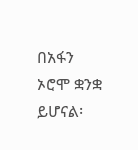በአፋን ኦሮሞ ቋንቋ ይሆናል፡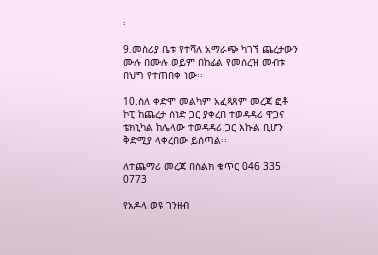፡

9.መስሪያ ቤቱ የተሻለ አማራጭ ካገኘ ጨረታውን ሙሉ በሙሉ ወይም በከፊል የመሰረዝ መብቱ በህግ የተጠበቀ ነው፡፡

10.ስለ ቀድሞ መልካም አፈጻጸም መረጃ ፎቶ ኮፒ ከጨረታ ሰነድ ጋር ያቀረበ ተወዳዳሪ ዋጋና ቴክኒካል ከሌላው ተወዳዳሪ ጋር እኩል ቢሆን ቅድሚያ ላቀረበው ይሰጣል፡፡

ለተጨማሪ መረጃ በስልክ ቁጥር 046 335 0773

የአዶላ ወዩ ገንዘብ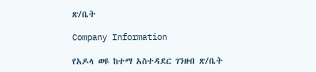ጽ/ቤት

Company Information

የአዶላ ወዩ ከተማ አስተዳደር ገንዘብ ጽ/ቤት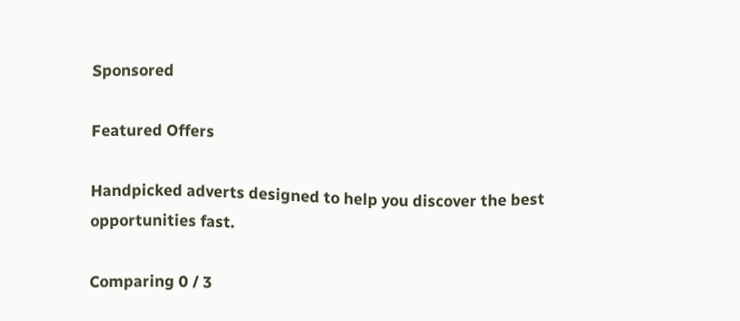Sponsored

Featured Offers

Handpicked adverts designed to help you discover the best opportunities fast.

Comparing 0 / 3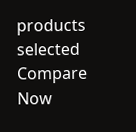products selected
Compare Now